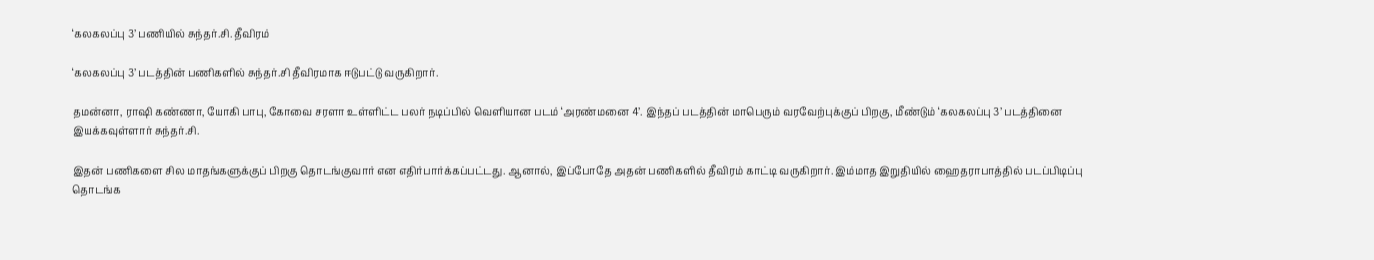‘கலகலப்பு 3’ பணியில் சுந்தர்.சி. தீவிரம்

‘கலகலப்பு 3’ படத்தின் பணிகளில் சுந்தர்.சி தீவிரமாக ஈடுபட்டு வருகிறார்.

தமன்னா, ராஷி கண்ணா, யோகி பாபு, கோவை சரளா உள்ளிட்ட பலர் நடிப்பில் வெளியான படம் ‘அரண்மனை 4’. இந்தப் படத்தின் மாபெரும் வரவேற்புக்குப் பிறகு, மீண்டும் ‘கலகலப்பு 3’ படத்தினை இயக்கவுள்ளார் சுந்தர்.சி.

இதன் பணிகளை சில மாதங்களுக்குப் பிறகு தொடங்குவார் என எதிர்பார்க்கப்பட்டது. ஆனால், இப்போதே அதன் பணிகளில் தீவிரம் காட்டி வருகிறார். இம்மாத இறுதியில் ஹைதராபாத்தில் படப்பிடிப்பு தொடங்க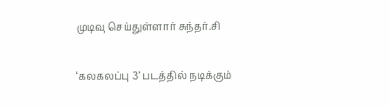முடிவு செய்துள்ளார் சுந்தர்.சி

‘கலகலப்பு 3’ படத்தில் நடிக்கும்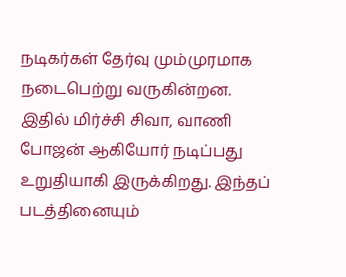நடிகர்கள் தேர்வு மும்முரமாக நடைபெற்று வருகின்றன. இதில் மிர்ச்சி சிவா, வாணி போஜன் ஆகியோர் நடிப்பது உறுதியாகி இருக்கிறது. இந்தப் படத்தினையும்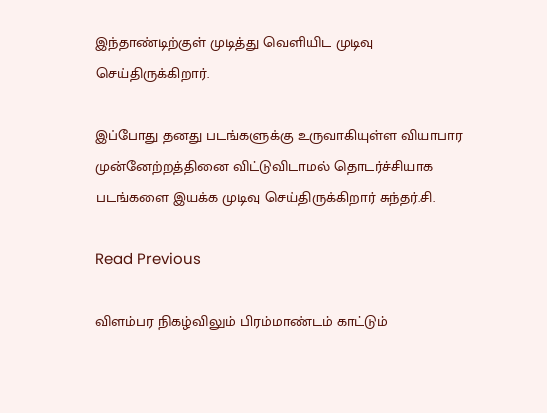இந்தாண்டிற்குள் முடித்து வெளியிட முடிவு செய்திருக்கிறார்.

இப்போது தனது படங்களுக்கு உருவாகியுள்ள வியாபார முன்னேற்றத்தினை விட்டுவிடாமல் தொடர்ச்சியாக படங்களை இயக்க முடிவு செய்திருக்கிறார் சுந்தர்.சி.

Read Previous

விளம்பர நிகழ்விலும் பிரம்மாண்டம் காட்டும்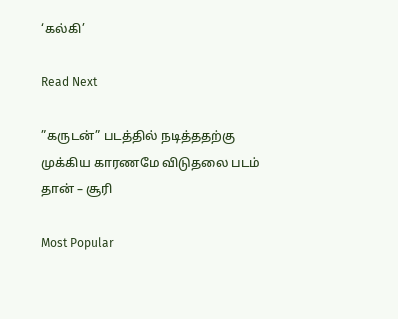‘கல்கி’

Read Next

”கருடன்” படத்தில் நடித்ததற்கு முக்கிய காரணமே விடுதலை படம் தான் – சூரி

Most Popular